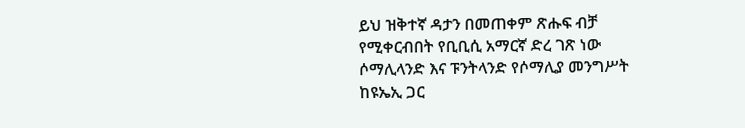ይህ ዝቅተኛ ዳታን በመጠቀም ጽሑፍ ብቻ የሚቀርብበት የቢቢሲ አማርኛ ድረ ገጽ ነው
ሶማሊላንድ እና ፑንትላንድ የሶማሊያ መንግሥት ከዩኤኢ ጋር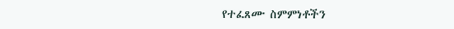የተፈጸሙ ስምምነቶችን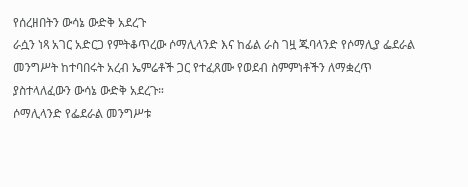የሰረዘበትን ውሳኔ ውድቅ አደረጉ
ራሷን ነጻ አገር አድርጋ የምትቆጥረው ሶማሊላንድ እና ከፊል ራስ ገዟ ጁባላንድ የሶማሊያ ፌደራል መንግሥት ከተባበሩት አረብ ኤምሬቶች ጋር የተፈጸሙ የወደብ ስምምነቶችን ለማቋረጥ ያስተላለፈውን ውሳኔ ውድቅ አደረጉ።
ሶማሊላንድ የፌደራል መንግሥቱ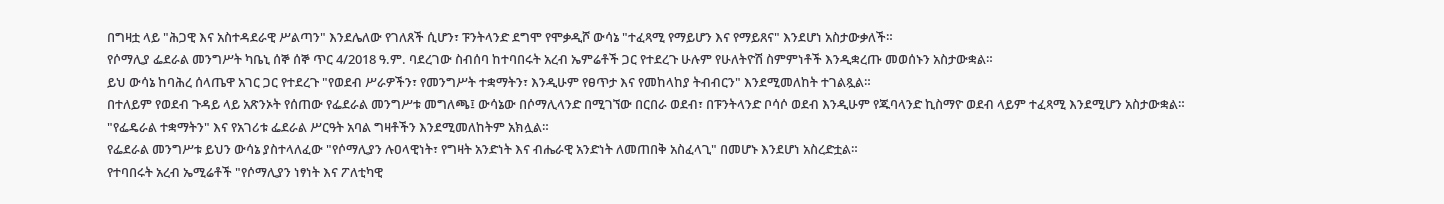በግዛቷ ላይ "ሕጋዊ እና አስተዳደራዊ ሥልጣን" እንደሌለው የገለጸች ሲሆን፣ ፑንትላንድ ደግሞ የሞቃዲሾ ውሳኔ "ተፈጻሚ የማይሆን እና የማይጸና" እንደሆነ አስታውቃለች።
የሶማሊያ ፌደራል መንግሥት ካቤኒ ሰኞ ሰኞ ጥር 4/2018 ዓ.ም. ባደረገው ስብሰባ ከተባበሩት አረብ ኤምሬቶች ጋር የተደረጉ ሁሉም የሁለትዮሽ ስምምነቶች እንዲቋረጡ መወሰኑን አስታውቋል።
ይህ ውሳኔ ከባሕረ ሰላጤዋ አገር ጋር የተደረጉ "የወደብ ሥራዎችን፣ የመንግሥት ተቋማትን፣ እንዲሁም የፀጥታ እና የመከላከያ ትብብርን" እንደሚመለከት ተገልጿል።
በተለይም የወደብ ጉዳይ ላይ አጽንኦት የሰጠው የፌደራል መንግሥቱ መግለጫ፤ ውሳኔው በሶማሊላንድ በሚገኘው በርበራ ወደብ፣ በፑንትላንድ ቦሳሶ ወደብ እንዲሁም የጁባላንድ ኪስማዮ ወደብ ላይም ተፈጻሚ እንደሚሆን አስታውቋል።
"የፌዴራል ተቋማትን" እና የአገሪቱ ፌደራል ሥርዓት አባል ግዛቶችን እንደሚመለከትም አክሏል።
የፌደራል መንግሥቱ ይህን ውሳኔ ያስተላለፈው "የሶማሊያን ሉዐላዊነት፣ የግዛት አንድነት እና ብሔራዊ አንድነት ለመጠበቅ አስፈላጊ" በመሆኑ እንደሆነ አስረድቷል።
የተባበሩት አረብ ኤሚሬቶች "የሶማሊያን ነፃነት እና ፖለቲካዊ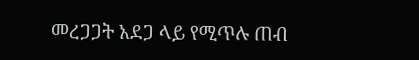መረጋጋት አደጋ ላይ የሚጥሉ ጠብ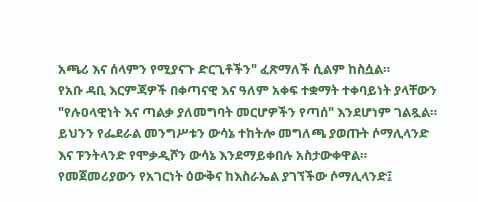አጫሪ እና ሰላምን የሚያናጉ ድርጊቶችን" ፈጽማለች ሲልም ከስሷል።
የአቡ ዳቢ እርምጃዎች በቀጣናዊ እና ዓለም አቀፍ ተቋማት ተቀባይነት ያላቸውን "የሉዐላዊነት እና ጣልቃ ያለመግባት መርሆዎችን የጣሰ" እንደሆነም ገልጿል።
ይህንን የፌደራል መንግሥቱን ውሳኔ ተከትሎ መግለጫ ያወጡት ሶማሊላንድ እና ፑንትላንድ የሞቃዲሾን ውሳኔ እንደማይቀበሉ አስታውቀዋል።
የመጀመሪያውን የአገርነት ዕውቅና ከእስራኤል ያገኘችው ሶማሊላንድ፤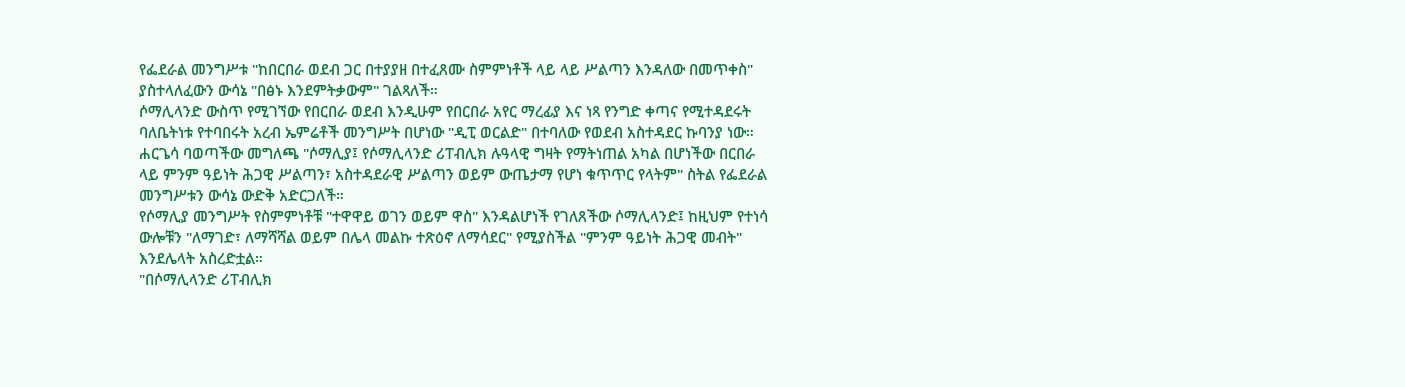የፌደራል መንግሥቱ "ከበርበራ ወደብ ጋር በተያያዘ በተፈጸሙ ስምምነቶች ላይ ላይ ሥልጣን እንዳለው በመጥቀስ" ያስተላለፈውን ውሳኔ "በፅኑ እንደምትቃውም" ገልጻለች።
ሶማሊላንድ ውስጥ የሚገኘው የበርበራ ወደብ እንዲሁም የበርበራ አየር ማረፊያ እና ነጻ የንግድ ቀጣና የሚተዳደሩት ባለቤትነቱ የተባበሩት አረብ ኤምሬቶች መንግሥት በሆነው "ዲፒ ወርልድ" በተባለው የወደብ አስተዳደር ኩባንያ ነው።
ሐርጌሳ ባወጣችው መግለጫ "ሶማሊያ፤ የሶማሊላንድ ሪፐብሊክ ሉዓላዊ ግዛት የማትነጠል አካል በሆነችው በርበራ ላይ ምንም ዓይነት ሕጋዊ ሥልጣን፣ አስተዳደራዊ ሥልጣን ወይም ውጤታማ የሆነ ቁጥጥር የላትም" ስትል የፌደራል መንግሥቱን ውሳኔ ውድቅ አድርጋለች።
የሶማሊያ መንግሥት የስምምነቶቹ "ተዋዋይ ወገን ወይም ዋስ" እንዳልሆነች የገለጸችው ሶማሊላንድ፤ ከዚህም የተነሳ ውሎቹን "ለማገድ፣ ለማሻሻል ወይም በሌላ መልኩ ተጽዕኖ ለማሳደር" የሚያስችል "ምንም ዓይነት ሕጋዊ መብት" እንደሌላት አስረድቷል።
"በሶማሊላንድ ሪፐብሊክ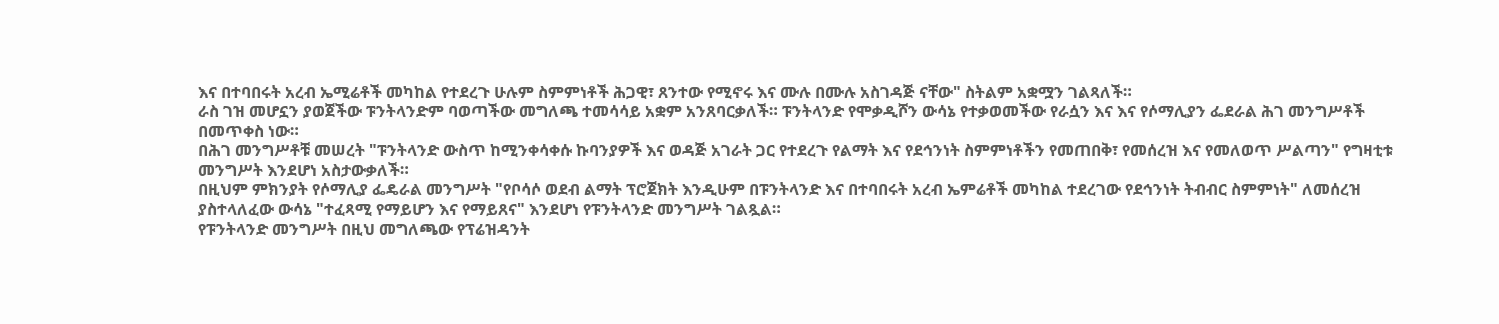እና በተባበሩት አረብ ኤሚሬቶች መካከል የተደረጉ ሁሉም ስምምነቶች ሕጋዊ፣ ጸንተው የሚኖሩ እና ሙሉ በሙሉ አስገዳጅ ናቸው" ስትልም አቋሟን ገልጻለች።
ራስ ገዝ መሆኗን ያወጀችው ፑንትላንድም ባወጣችው መግለጫ ተመሳሳይ አቋም አንጸባርቃለች። ፑንትላንድ የሞቃዲሾን ውሳኔ የተቃወመችው የራሷን እና እና የሶማሊያን ፌደራል ሕገ መንግሥቶች በመጥቀስ ነው።
በሕገ መንግሥቶቹ መሠረት "ፑንትላንድ ውስጥ ከሚንቀሳቀሱ ኩባንያዎች እና ወዳጅ አገራት ጋር የተደረጉ የልማት እና የደኅንነት ስምምነቶችን የመጠበቅ፣ የመሰረዝ እና የመለወጥ ሥልጣን" የግዛቲቱ መንግሥት እንደሆነ አስታውቃለች።
በዚህም ምክንያት የሶማሊያ ፌዴራል መንግሥት "የቦሳሶ ወደብ ልማት ፕሮጀክት እንዲሁም በፑንትላንድ እና በተባበሩት አረብ ኤምሬቶች መካከል ተደረገው የደኅንነት ትብብር ስምምነት" ለመሰረዝ ያስተላለፈው ውሳኔ "ተፈጻሚ የማይሆን እና የማይጸና" እንደሆነ የፑንትላንድ መንግሥት ገልጿል።
የፑንትላንድ መንግሥት በዚህ መግለጫው የፕሬዝዳንት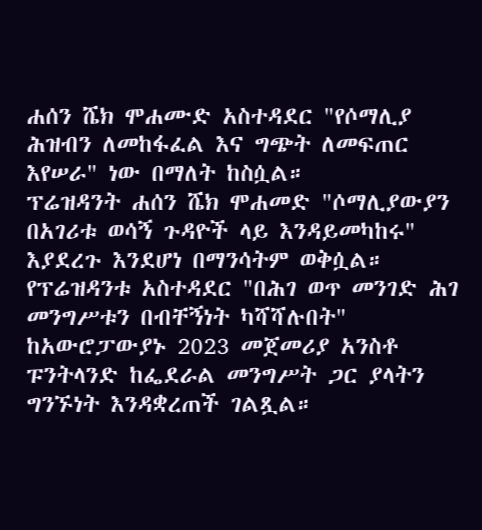ሐሰን ሼክ ሞሐሙድ አስተዳደር "የሶማሊያ ሕዝብን ለመከፋፈል እና ግጭት ለመፍጠር እየሠራ" ነው በማለት ከስሷል።
ፕሬዝዳንት ሐሰን ሼክ ሞሐመድ "ሶማሊያውያን በአገሪቱ ወሳኝ ጉዳዮች ላይ እንዳይመካከሩ" እያደረጉ እንደሆነ በማንሳትም ወቅሷል።
የፕሬዝዳንቱ አስተዳደር "በሕገ ወጥ መንገድ ሕገ መንግሥቱን በብቸኝነት ካሻሻሉበት" ከአውሮፓውያኑ 2023 መጀመሪያ አንስቶ ፑንትላንድ ከፌደራል መንግሥት ጋር ያላትን ግንኙነት እንዳቋረጠች ገልጿል።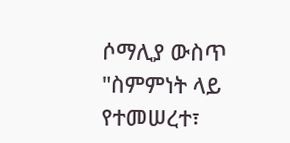ሶማሊያ ውስጥ "ስምምነት ላይ የተመሠረተ፣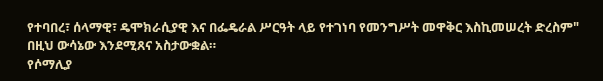የተባበረ፣ ሰላማዊ፣ ዴሞክራሲያዊ እና በፌዴራል ሥርዓት ላይ የተገነባ የመንግሥት መዋቅር እስኪመሠረት ድረስም" በዚህ ውሳኔው እንደሚጸና አስታውቋል።
የሶማሊያ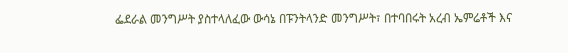ፌደራል መንግሥት ያስተላለፈው ውሳኔ በፑንትላንድ መንግሥት፣ በተባበሩት አረብ ኤምሬቶች እና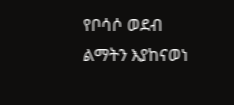የቦሳሶ ወደብ ልማትን እያከናወነ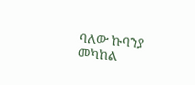ባለው ኩባንያ መካከል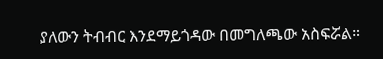ያለውን ትብብር እንደማይጎዳው በመግለጫው አስፍሯል።